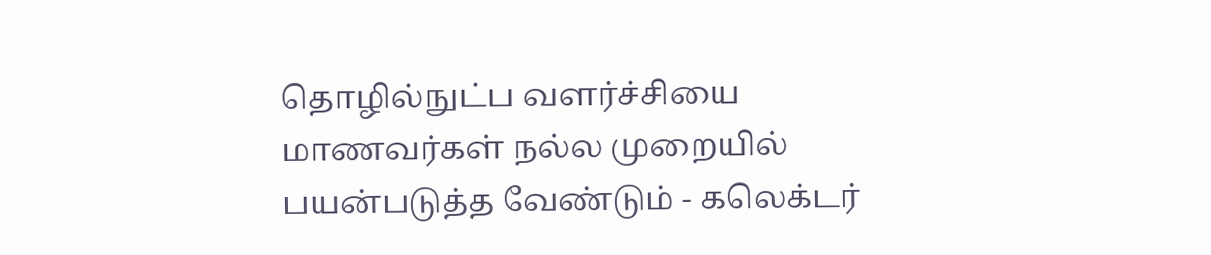தொழில்நுட்ப வளர்ச்சியை மாணவர்கள் நல்ல முறையில் பயன்படுத்த வேண்டும் - கலெக்டர்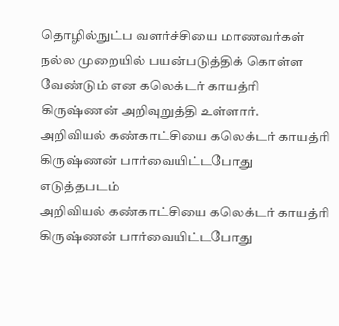தொழில்நுட்ப வளர்ச்சியை மாணவர்கள் நல்ல முறையில் பயன்படுத்திக் கொள்ள வேண்டும் என கலெக்டர் காயத்ரி கிருஷ்ணன் அறிவுறுத்தி உள்ளார்.
அறிவியல் கண்காட்சியை கலெக்டர் காயத்ரி கிருஷ்ணன் பார்வையிட்டபோது எடுத்தபடம்
அறிவியல் கண்காட்சியை கலெக்டர் காயத்ரி கிருஷ்ணன் பார்வையிட்டபோது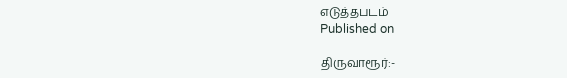எடுத்தபடம்
Published on

திருவாரூர்:-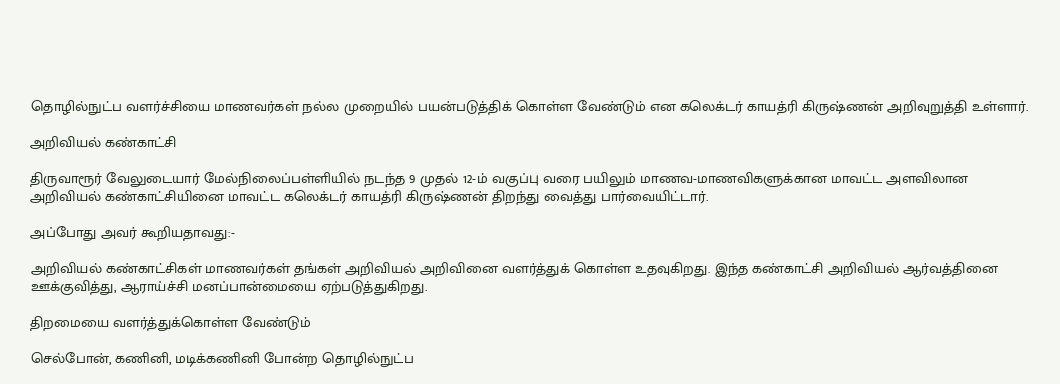தொழில்நுட்ப வளர்ச்சியை மாணவர்கள் நல்ல முறையில் பயன்படுத்திக் கொள்ள வேண்டும் என கலெக்டர் காயத்ரி கிருஷ்ணன் அறிவுறுத்தி உள்ளார்.

அறிவியல் கண்காட்சி

திருவாரூர் வேலுடையார் மேல்நிலைப்பள்ளியில் நடந்த 9 முதல் 12-ம் வகுப்பு வரை பயிலும் மாணவ-மாணவிகளுக்கான மாவட்ட அளவிலான அறிவியல் கண்காட்சியினை மாவட்ட கலெக்டர் காயத்ரி கிருஷ்ணன் திறந்து வைத்து பார்வையிட்டார்.

அப்போது அவர் கூறியதாவது:-

அறிவியல் கண்காட்சிகள் மாணவர்கள் தங்கள் அறிவியல் அறிவினை வளர்த்துக் கொள்ள உதவுகிறது. இந்த கண்காட்சி அறிவியல் ஆர்வத்தினை ஊக்குவித்து, ஆராய்ச்சி மனப்பான்மையை ஏற்படுத்துகிறது.

திறமையை வளர்த்துக்கொள்ள வேண்டும்

செல்போன், கணினி, மடிக்கணினி போன்ற தொழில்நுட்ப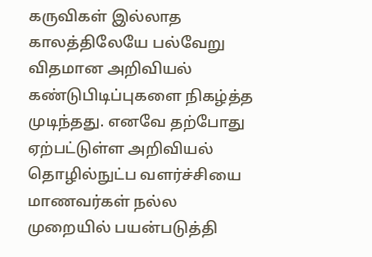கருவிகள் இல்லாத காலத்திலேயே பல்வேறு விதமான அறிவியல் கண்டுபிடிப்புகளை நிகழ்த்த முடிந்தது. எனவே தற்போது ஏற்பட்டுள்ள அறிவியல் தொழில்நுட்ப வளர்ச்சியை மாணவர்கள் நல்ல முறையில் பயன்படுத்தி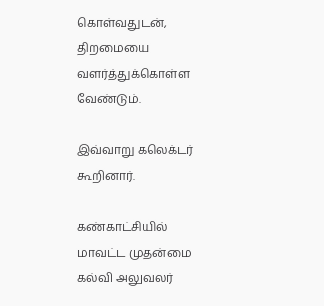கொள்வதுடன், திறமையை வளர்த்துக்கொள்ள வேண்டும்.

இவ்வாறு கலெக்டர் கூறினார்.

கண்காட்சியில் மாவட்ட முதன்மை கல்வி அலுவலர்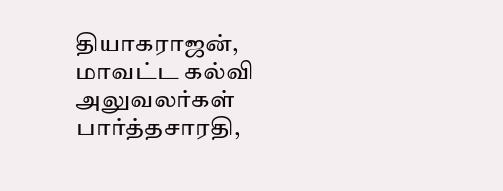தியாகராஜன், மாவட்ட கல்வி அலுவலர்கள் பார்த்தசாரதி,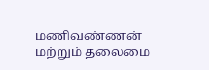மணிவண்ணன் மற்றும் தலைமை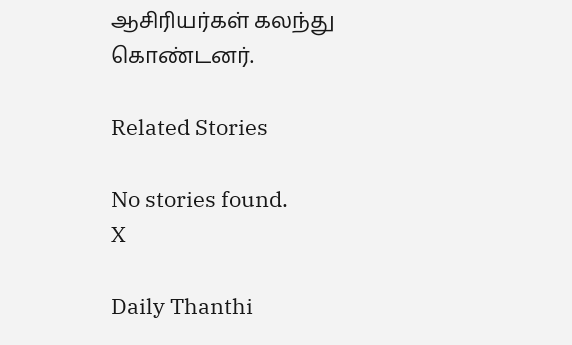ஆசிரியர்கள் கலந்து கொண்டனர்.

Related Stories

No stories found.
X

Daily Thanthi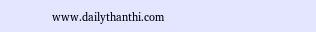www.dailythanthi.com